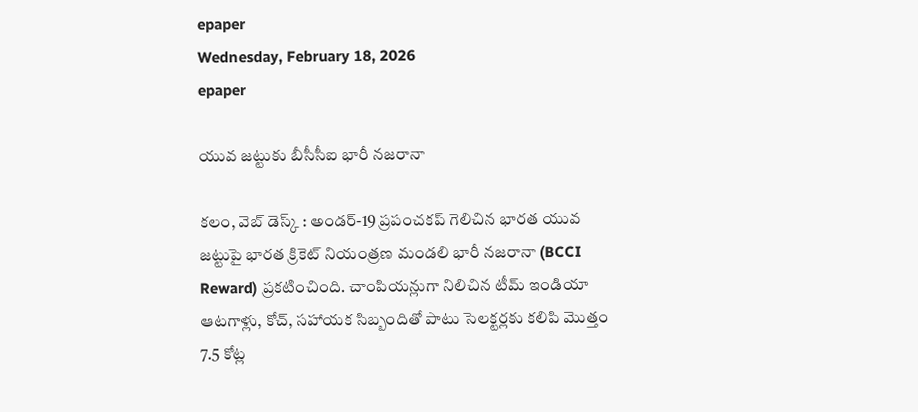epaper
Wednesday, February 18, 2026
epaper

యువ జట్టుకు బీసీసీఐ భారీ నజరానా

కలం, వెబ్ డెస్క్ : అండర్-19 ప్రపంచకప్ గెలిచిన భారత యువ జట్టుపై భారత క్రికెట్ నియంత్రణ మండలి భారీ నజరానా (BCCI Reward) ప్రకటించింది. చాంపియన్లుగా నిలిచిన టీమ్ ఇండియా ఆటగాళ్లు, కోచ్, సహాయక సిబ్బందితో పాటు సెలక్టర్లకు కలిపి మొత్తం 7.5 కోట్ల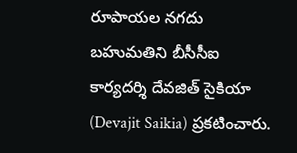రూపాయల నగదు బహుమతిని బీసీసీఐ కార్యదర్శి దేవజిత్ సైకియా (Devajit Saikia) ప్రకటించారు.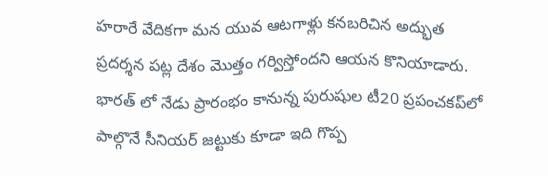హరారే వేదికగా మన యువ ఆటగాళ్లు కనబరిచిన అద్భుత ప్రదర్శన పట్ల దేశం మొత్తం గర్విస్తోందని ఆయన కొనియాడారు. భారత్ లో నేడు ప్రారంభం కానున్న పురుషుల టీ20 ప్రపంచకప్‌లో పాల్గొనే సీనియర్ జట్టుకు కూడా ఇది గొప్ప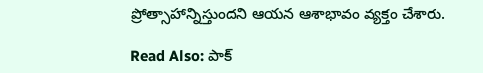ప్రోత్సాహాన్నిస్తుందని ఆయన ఆశాభావం వ్యక్తం చేశారు.

Read Also: పాక్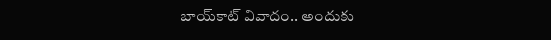బాయ్‌కాట్ వివాదం.. అందుకు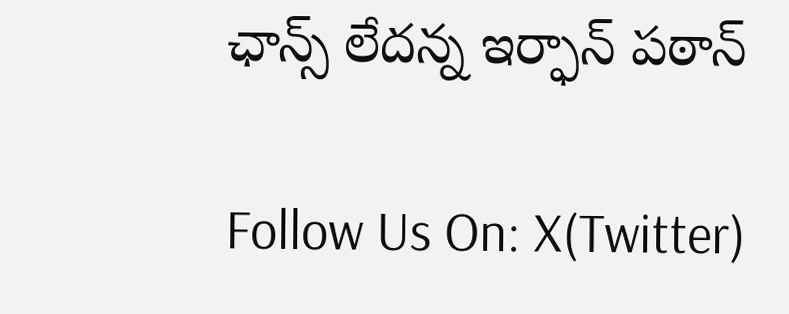ఛాన్స్ లేదన్న ఇర్ఫాన్ పఠాన్

Follow Us On: X(Twitter)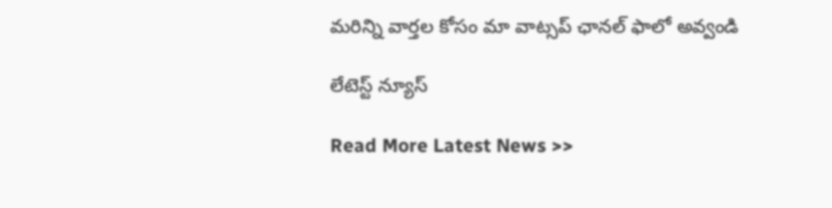మ‌రిన్ని వార్త‌ల కోసం మా వాట్స‌ప్ ఛాన‌ల్ ఫాలో అవ్వండి

లేటెస్ట్ న్యూస్‌

Read More Latest News >>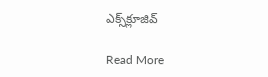ఎక్స్‌క్లూజివ్‌

Read More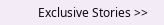Exclusive Stories >>